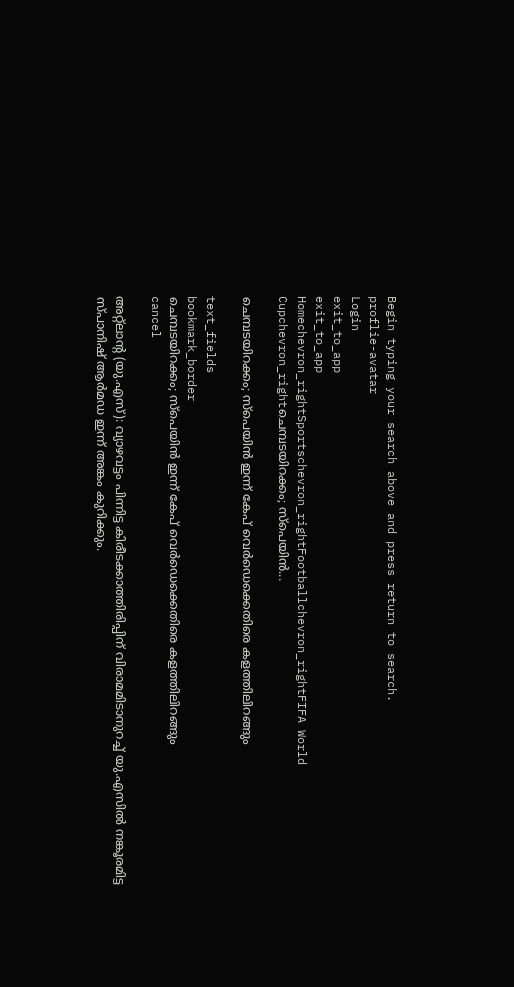Begin typing your search above and press return to search.
proflie-avatar
Login
exit_to_app
exit_to_app
Homechevron_rightSportschevron_rightFootballchevron_rightFIFA World Cupchevron_rightചെമ്പടയിറക്കം; സ്പെയിൻ...

ചെമ്പടയിറക്കം; സ്പെയിൻ ഇന്ന് കേപ് വെർഡെക്കെതിരെ കളത്തിലിറങ്ങും

text_fields
bookmark_border
ചെമ്പടയിറക്കം; സ്പെയിൻ ഇന്ന് കേപ് വെർഡെക്കെതിരെ കളത്തിലിറങ്ങും
cancel

അറ്റ്ലാന്റ (യു.എസ്): വ്യാഴവട്ടം പിന്നിട്ട കിരീടക്കാത്തിരിപ്പിന് വിരാമമിടാനുറച്ച് യു.എസിൽ നങ്കൂരമിട്ട സ്പാനിഷ് ആർമഡ ഇന്ന് അങ്കം കുറിക്കും.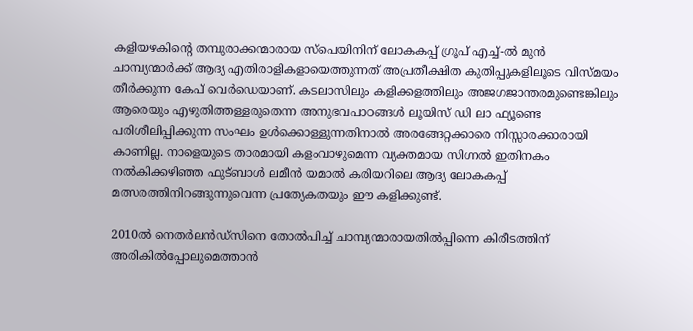കളിയഴകിന്റെ തമ്പുരാക്കന്മാരായ സ്പെയിനിന് ലോകകപ്പ് ഗ്രൂപ് എച്ച്-ൽ മുൻ ചാമ്പ്യന്മാർക്ക് ആദ്യ എതിരാളികളായെത്തുന്നത് അപ്രതീക്ഷിത കുതിപ്പുകളിലൂടെ വിസ്മയം തീർക്കുന്ന കേപ് വെർഡെയാണ്. കടലാസിലും കളിക്കളത്തിലും അജഗജാന്തരമുണ്ടെങ്കിലും ആരെയും എഴുതിത്തള്ളരുതെന്ന അനുഭവപാഠങ്ങൾ ലൂയിസ് ഡി ലാ ഫ്യൂണ്ടെ പരിശീലിപ്പിക്കുന്ന സംഘം ഉൾക്കൊള്ളുന്നതിനാൽ അരങ്ങേറ്റക്കാരെ നിസ്സാരക്കാരായി കാണില്ല. നാളെയുടെ താരമായി കളംവാഴുമെന്ന വ്യക്തമായ സിഗ്നൽ ഇതിനകം നൽകിക്കഴിഞ്ഞ ഫുട്ബാൾ ലമീൻ യമാൽ കരിയറിലെ ആദ്യ ലോകകപ്പ് മത്സരത്തിനിറങ്ങുന്നുവെന്ന പ്രത്യേകതയും ഈ കളിക്കുണ്ട്.

2010ൽ നെതർലൻഡ്സിനെ തോൽപിച്ച് ചാമ്പ്യന്മാരായതിൽപ്പിന്നെ കിരീടത്തിന് അരികിൽപ്പോലുമെത്താൻ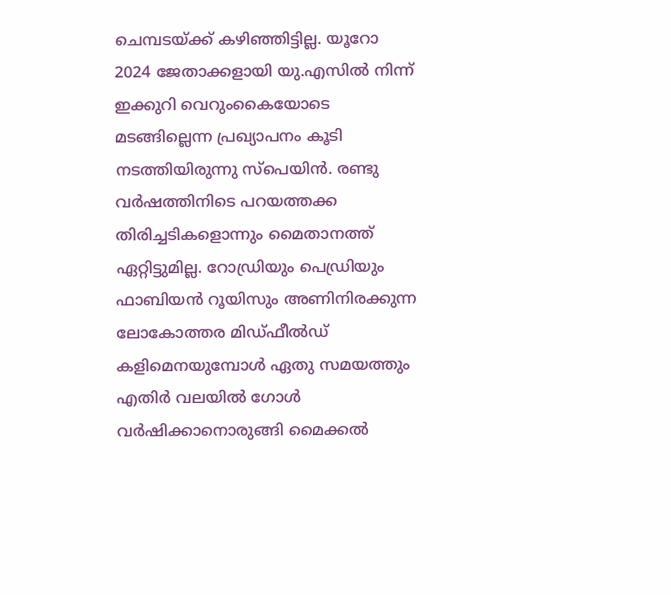ചെമ്പടയ്ക്ക് കഴിഞ്ഞിട്ടില്ല. യൂറോ 2024 ജേതാക്കളായി യു.എസിൽ നിന്ന് ഇക്കുറി വെറുംകൈ‍യോടെ മടങ്ങില്ലെന്ന പ്രഖ്യാപനം കൂടി നടത്തിയിരുന്നു സ്പെയിൻ. രണ്ടു വർഷത്തിനിടെ പറ‍യത്തക്ക തിരിച്ചടികളൊന്നും മൈതാനത്ത് ഏറ്റിട്ടുമില്ല. റോഡ്രിയും പെഡ്രിയും ഫാബിയൻ റൂയിസും അണിനിരക്കുന്ന ലോകോത്തര മിഡ്ഫീൽഡ് കളിമെനയുമ്പോൾ ഏതു സമയത്തും എതിർ വലയിൽ ഗോൾ വർഷിക്കാനൊരുങ്ങി മൈക്കൽ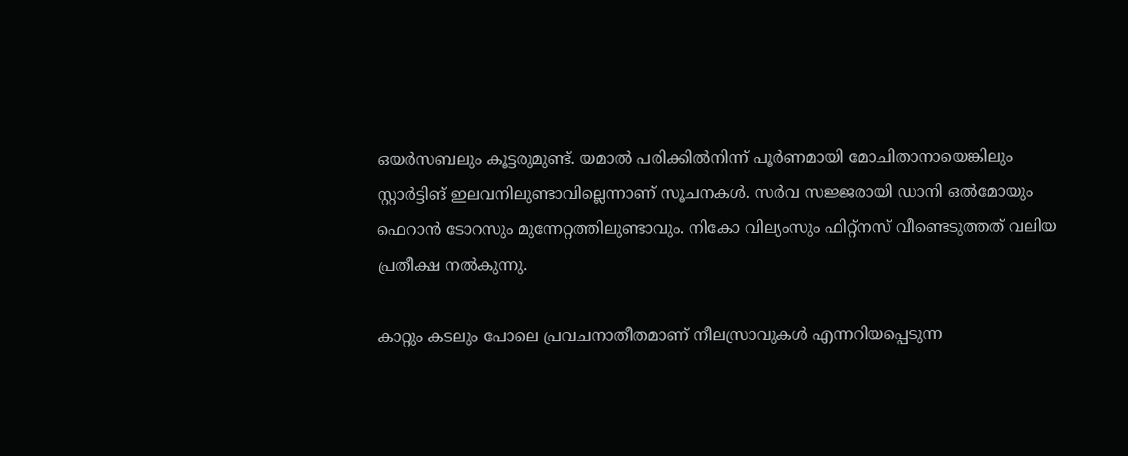ഒയർസബലും കൂട്ടരുമുണ്ട്. യമാൽ പരിക്കിൽനിന്ന് പൂർണമായി മോചിതാനായെങ്കിലും സ്റ്റാർട്ടിങ് ഇലവനിലുണ്ടാവില്ലെന്നാണ് സൂചനകൾ. സർവ സജ്ജരായി ഡാനി ഒൽമോയും ഫെറാൻ ടോറസും മുന്നേറ്റത്തിലുണ്ടാവും. നികോ വില്യംസും ഫിറ്റ്‍നസ് വീണ്ടെടുത്തത് വലിയ പ്രതീക്ഷ നൽകുന്നു.

കാറ്റും കടലും പോലെ പ്രവചനാതീതമാണ് നീലസ്രാവുകൾ എന്നറിയപ്പെടുന്ന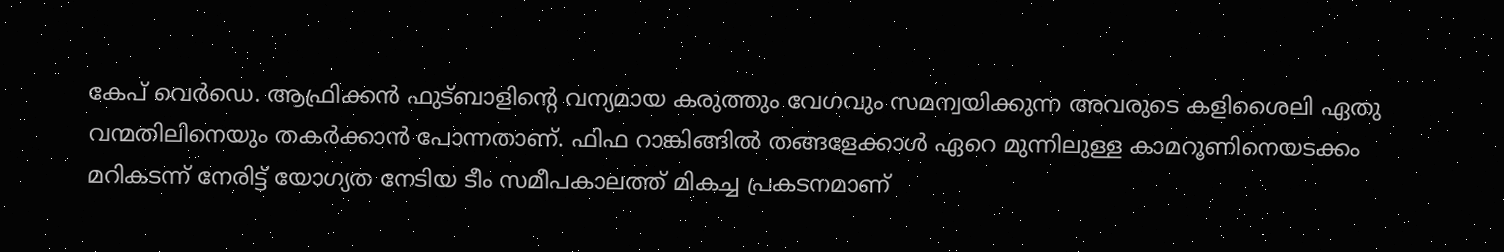കേപ് വെർഡെ. ആഫ്രിക്കൻ ഫുട്ബാളിന്റെ വന്യമായ കരുത്തും വേഗവും സമന്വയിക്കുന്ന അവരുടെ കളിശൈലി ഏതു വന്മതിലിനെയും തകർക്കാൻ പോന്നതാണ്. ഫിഫ റാങ്കിങ്ങിൽ തങ്ങളേക്കാൾ ഏറെ മുന്നിലുള്ള കാമറൂണിനെയടക്കം മറികടന്ന് നേരിട്ട് യോഗ്യത നേടിയ ടീം സമീപകാലത്ത് മികച്ച പ്രകടനമാണ്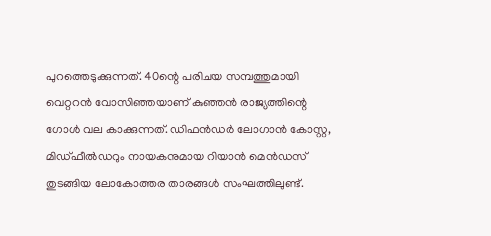പുറത്തെടുക്കുന്നത്. 40ന്റെ പരിചയ സമ്പത്തുമായി വെറ്ററൻ വോസിഞ്ഞയാണ് കുഞ്ഞൻ രാജ്യത്തിന്റെ ഗോൾ വല കാക്കുന്നത്. ഡിഫൻഡർ ലോഗാൻ കോസ്റ്റ, മിഡ്ഫീൽഡറും നായകനുമായ റിയാൻ മെൻഡസ് തുടങ്ങിയ ലോകോത്തര താരങ്ങൾ സംഘത്തിലുണ്ട്.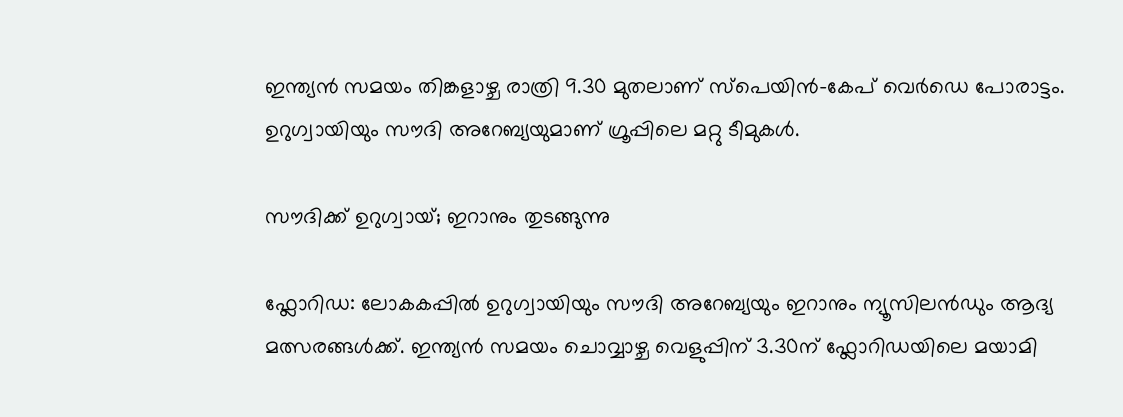ഇന്ത്യൻ സമയം തിങ്കളാഴ്ച രാത്രി 9.30 മുതലാണ് സ്പെയിൻ-കേപ് വെർഡെ പോരാട്ടം. ഉറുഗ്വായിയും സൗദി അറേബ്യയുമാണ് ഗ്രൂപ്പിലെ മറ്റു ടീമുകൾ.

സൗദിക്ക് ഉറുഗ്വായ്; ഇറാനും തുടങ്ങുന്നു

ഫ്ലോറിഡ: ലോകകപ്പിൽ ഉറുഗ്വായിയും സൗദി അറേബ്യയും ഇറാനും ന്യൂസിലൻഡും ആദ്യ മത്സരങ്ങൾക്ക്. ഇന്ത്യൻ സമയം ചൊവ്വാഴ്ച വെളുപ്പിന് 3.30ന് ഫ്ലോറിഡയിലെ മയാമി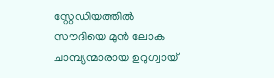സ്റ്റേഡിയത്തിൽ സൗദിയെ മുൻ ലോക ചാമ്പ്യന്മാരായ ഉറുഗ്വായ്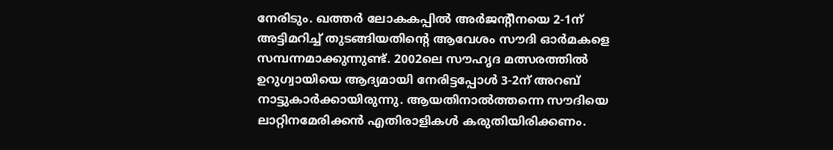നേരിടും. ഖത്തർ ലോകകപ്പിൽ അർജന്റീനയെ 2-1ന് അട്ടിമറിച്ച് തുടങ്ങിയതിന്റെ ആവേശം സൗദി ഓർമകളെ സമ്പന്നമാക്കുന്നുണ്ട്. 2002ലെ സൗഹൃദ മത്സരത്തിൽ ഉറുഗ്വായിയെ ആദ്യമായി നേരിട്ടപ്പോൾ 3-2ന് അറബ് നാട്ടുകാർക്കായിരുന്നു. ആയതിനാൽത്തന്നെ സൗദിയെ ലാറ്റിനമേരിക്കൻ എതിരാളികൾ കരുതിയിരിക്കണം.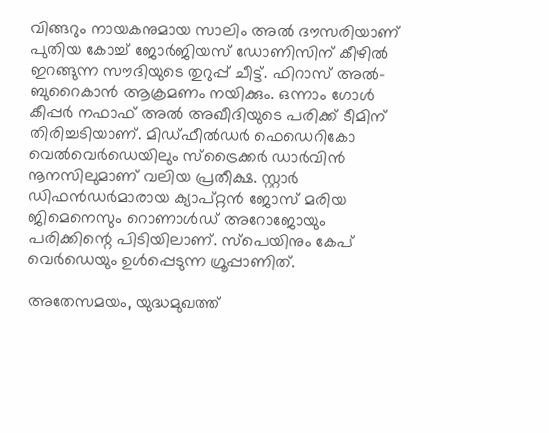വിങ്ങറും നായകനുമായ സാലിം അൽ ദൗസരിയാണ് പുതിയ കോച്ച് ജോർജിയസ് ഡോണിസിന് കീഴിൽ ഇറങ്ങുന്ന സൗദിയുടെ തുറുപ്പ് ചീട്ട്. ഫിറാസ് അൽ-ബുറൈകാൻ ആക്രമണം നയിക്കും. ഒന്നാം ഗോൾ കീപ്പർ നഫാഫ് അൽ അഖീദിയുടെ പരിക്ക് ടീമിന് തിരിച്ചടിയാണ്. മിഡ്ഫീൽഡർ ഫെഡെറികോ വെൽവെർഡെ‍യിലും സ്ട്രൈക്കർ ഡാർവിൻ നൂനസിലുമാണ് വലിയ പ്രതീക്ഷ. സ്റ്റാർ ഡിഫൻഡർമാരായ ക്യാപ്റ്റൻ ജോസ് മരിയ ജിമെനെസും റൊണാൾഡ് അറോജോയും പരിക്കിന്റെ പിടിയിലാണ്. സ്പെയിനും കേപ് വെർഡെയും ഉൾപ്പെടുന്ന ഗ്രൂപ്പാണിത്.

അതേസമയം, യുദ്ധമുഖത്ത്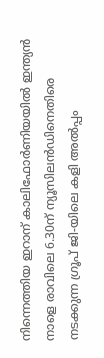നിന്നെത്തിയ ഇറാന് കാലിഫോർണിയയിൽ ഇന്ത്യൻ നാളെ രാവിലെ 6.30ന് ന്യൂസിലൻഡിനെതിരെ നടക്കുന്ന ഗ്രൂപ് ജി-യിലെ കളി അൽപ്പം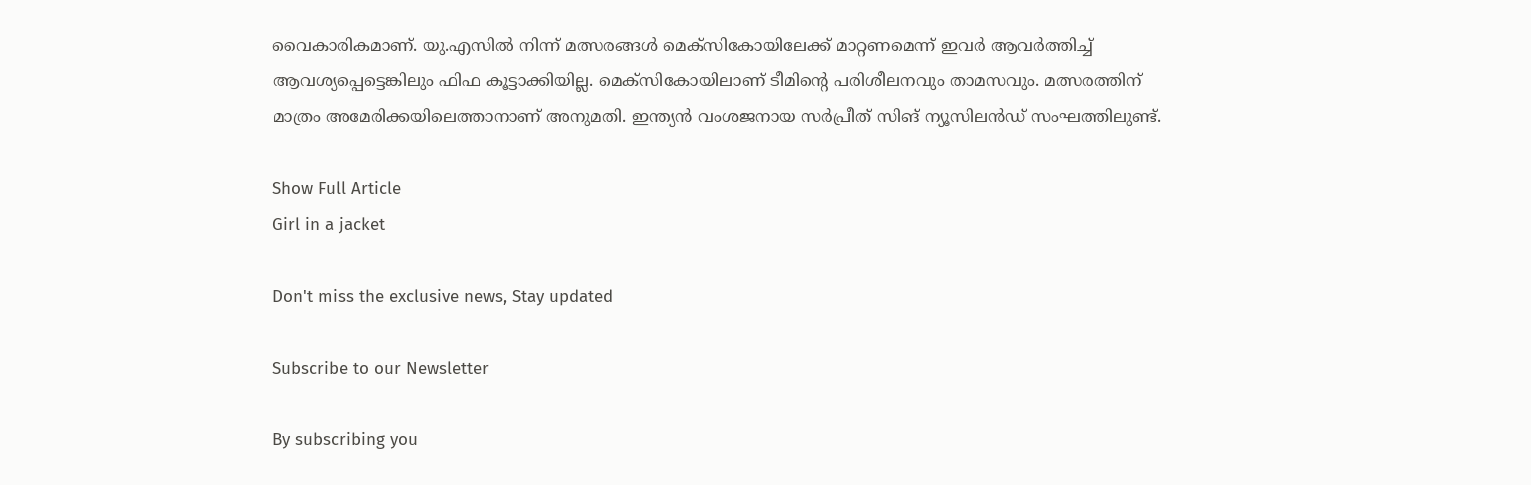വൈകാരികമാണ്. യു.എസിൽ നിന്ന് മത്സരങ്ങൾ മെക്സികോയിലേക്ക് മാറ്റണമെന്ന് ഇവർ ആവർത്തിച്ച് ആവശ്യപ്പെട്ടെങ്കിലും ഫിഫ കൂട്ടാക്കിയില്ല. മെക്സികോയിലാണ് ടീമിന്റെ പരിശീലനവും താമസവും. മത്സരത്തിന് മാത്രം അമേരിക്കയിലെത്താനാണ് അനുമതി. ഇന്ത്യൻ വംശജനായ സർപ്രീത് സിങ് ന്യൂസിലൻഡ് സംഘത്തിലുണ്ട്.

Show Full Article
Girl in a jacket

Don't miss the exclusive news, Stay updated

Subscribe to our Newsletter

By subscribing you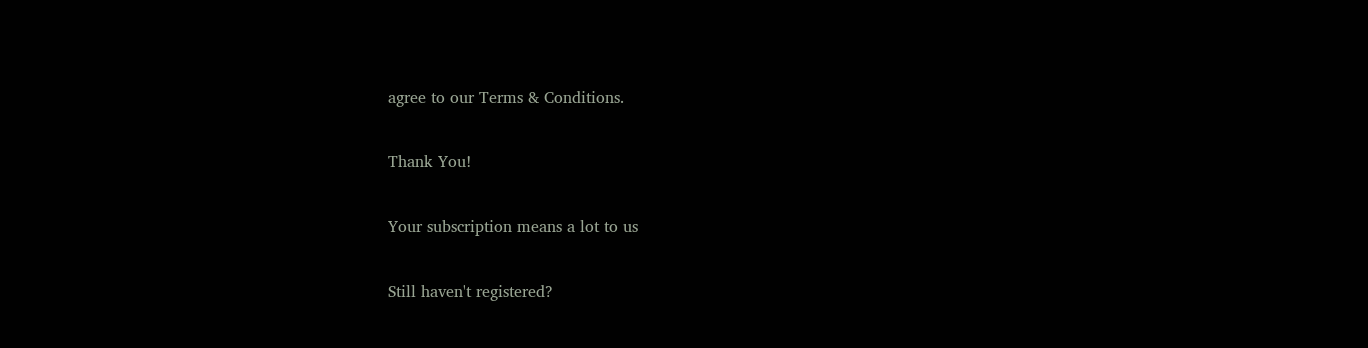agree to our Terms & Conditions.

Thank You!

Your subscription means a lot to us

Still haven't registered?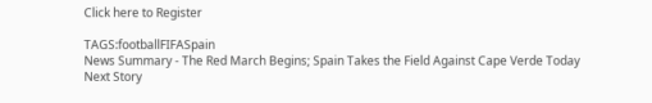Click here to Register

TAGS:footballFIFASpain
News Summary - The Red March Begins; Spain Takes the Field Against Cape Verde Today
Next Story